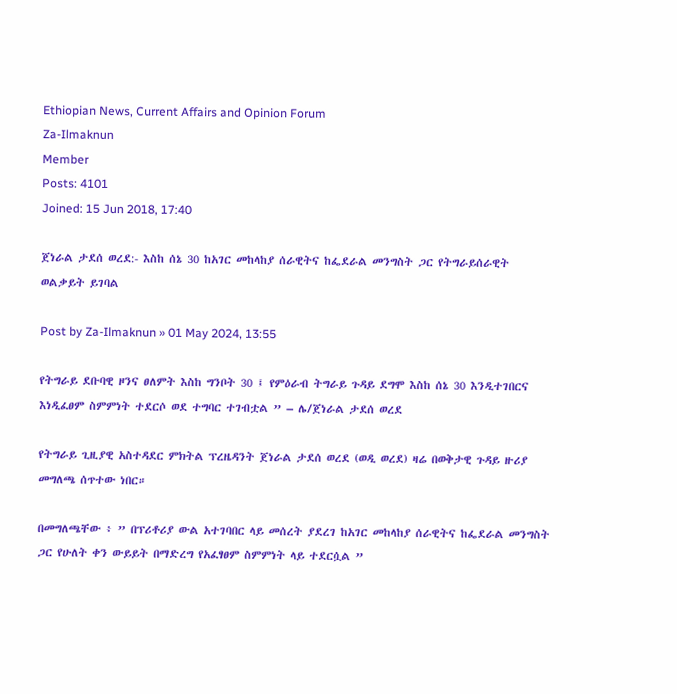Ethiopian News, Current Affairs and Opinion Forum
Za-Ilmaknun
Member
Posts: 4101
Joined: 15 Jun 2018, 17:40

ጀነራል ታደሰ ወረደ:- እስከ ሰኔ 30 ከአገር መከላከያ ሰራዊትና ከፌደራል መንግስት ጋር የትግራይሰራዊት ወልቃይት ይገባል

Post by Za-Ilmaknun » 01 May 2024, 13:55

የትግራይ ደቡባዊ ዞንና ፀለምት እስከ ግንቦት 30 ፤ የምዕራብ ትግራይ ጉዳይ ደግሞ እስከ ሰኔ 30 እንዲተገበርና እነዲፈፀም ስምምነት ተደርሶ ወደ ተግባር ተገብቷል ” – ሌ/ጀነራል ታደሰ ወረደ

የትግራይ ጊዚያዊ አስተዳደር ምክትል ፕረዜዳንት ጀነራል ታደሰ ወረደ (ወዲ ወረደ) ዛሬ በወቅታዊ ጉዳይ ዙሪያ መግለጫ ሰጥተው ነበር።

በመግለጫቸው ፥ ” በፕሪቶሪያ ውል አተገባበር ላይ መሰረት ያደረገ ከአገር መከላከያ ሰራዊትና ከፌደራል መንግስት ጋር የሁለት ቀን ውይይት በማድረግ የአፈፃፀም ስምምነት ላይ ተደርሷል ”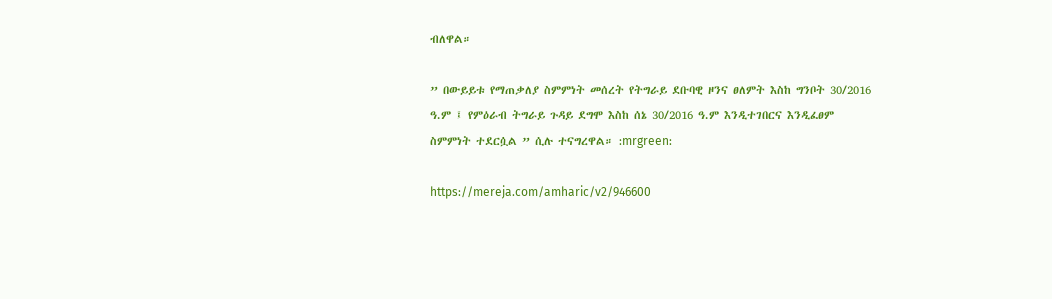ብለዋል።

” በውይይቱ የማጠቃለያ ስምምነት መሰረት የትግራይ ደቡባዊ ዞንና ፀለምት እስከ ግንቦት 30/2016 ዓ.ም ፤ የምዕራብ ትግራይ ጉዳይ ደግሞ እስከ ሰኔ 30/2016 ዓ.ም እንዲተገበርና እንዲፈፀም ስምምነት ተደርሷል ” ሲሉ ተናግረዋል። :mrgreen:

https://mereja.com/amharic/v2/946600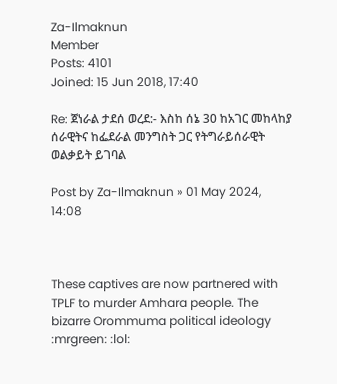Za-Ilmaknun
Member
Posts: 4101
Joined: 15 Jun 2018, 17:40

Re: ጀነራል ታደሰ ወረደ:- እስከ ሰኔ 30 ከአገር መከላከያ ሰራዊትና ከፌደራል መንግስት ጋር የትግራይሰራዊት ወልቃይት ይገባል

Post by Za-Ilmaknun » 01 May 2024, 14:08



These captives are now partnered with TPLF to murder Amhara people. The bizarre Orommuma political ideology :mrgreen: :lol: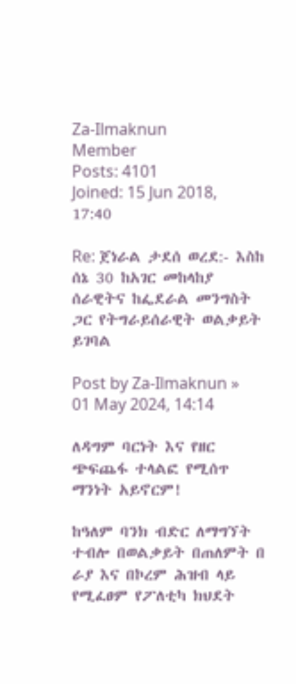Za-Ilmaknun
Member
Posts: 4101
Joined: 15 Jun 2018, 17:40

Re: ጀነራል ታደሰ ወረደ:- እስከ ሰኔ 30 ከአገር መከላከያ ሰራዊትና ከፌደራል መንግስት ጋር የትግራይሰራዊት ወልቃይት ይገባል

Post by Za-Ilmaknun » 01 May 2024, 14:14

ለዳግም ባርነት እና የዘር ጭፍጨፋ ተላልፎ የሚሰጥ ማንነት አይኖርም!

ከዓለም ባንክ ብድር ለማግኘት ተብሎ በወልቃይት በጠለምት በ ራያ እና በኮረም ሕዝብ ላይ የሚፈፀም የፖለቲካ ክህደት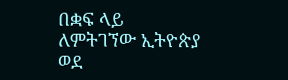በቋፍ ላይ ለምትገኘው ኢትዮጵያ ወደ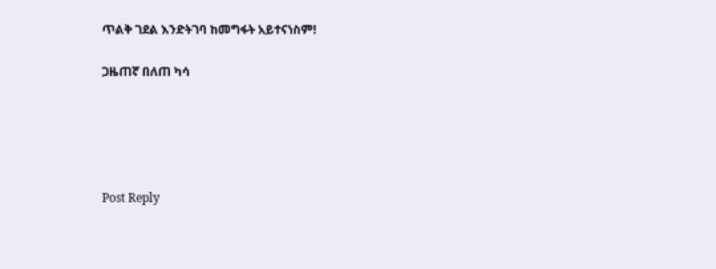ጥልቅ ገደል እንድትገባ ከመግፋት አይተናነስም!

ጋዜጠኛ በለጠ ካሳ





Post Reply